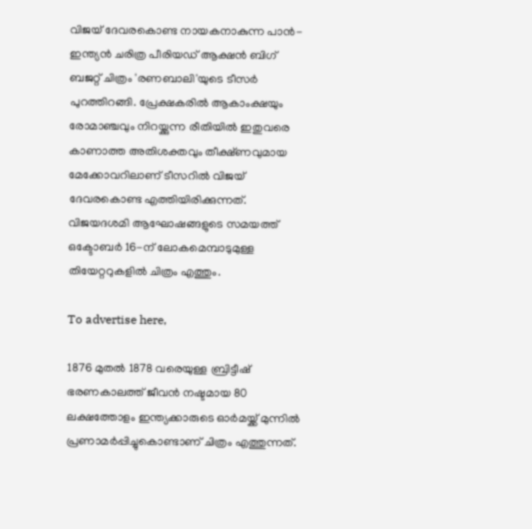വിജയ് ദേവരകൊണ്ട നായകനാകുന്ന പാൻ-ഇന്ത്യൻ ചരിത്ര പീരിയഡ് ആക്ഷൻ ബിഗ് ബജറ്റ് ചിത്രം 'രണബാലി'യുടെ ടീസർ പുറത്തിറങ്ങി. പ്രേക്ഷകരിൽ ആകാംക്ഷയും രോമാഞ്ചവും നിറയ്ക്കുന്ന രീതിയിൽ ഇതുവരെ കാണാത്ത അതിശക്തവും തീക്ഷ്ണവുമായ മേക്കോവറിലാണ് ടീസറിൽ വിജയ് ദേവരകൊണ്ട എത്തിയിരിക്കുന്നത്. വിജയദശമി ആഘോഷങ്ങളുടെ സമയത്ത് ഒക്ടോബർ 16-ന് ലോകമെമ്പാടുമുള്ള തിയേറ്ററുകളിൽ ചിത്രം എത്തും.

To advertise here,

1876 മുതൽ 1878 വരെയുള്ള ബ്രിട്ടീഷ് ഭരണകാലത്ത് ജീവൻ നഷ്ടമായ 80 ലക്ഷത്തോളം ഇന്ത്യക്കാരുടെ ഓർമയ്ക്ക് മുന്നിൽ പ്രണാമർപ്പിച്ചുകൊണ്ടാണ് ചിത്രം എത്തുന്നത്.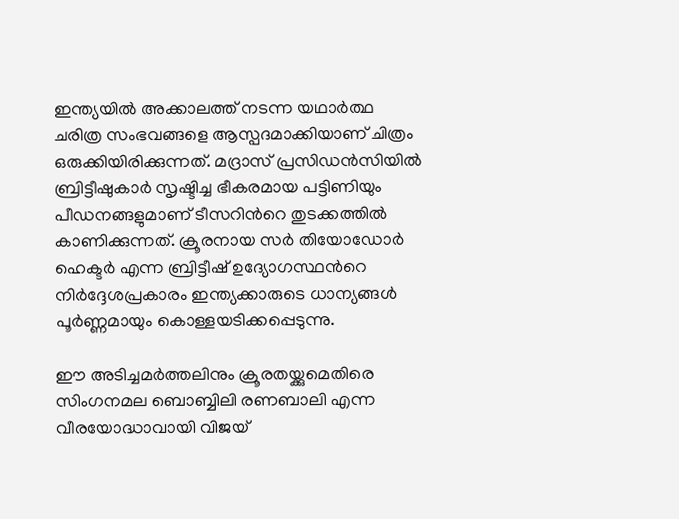ഇന്ത്യയിൽ അക്കാലത്ത് നടന്ന യഥാർത്ഥ ചരിത്ര സംഭവങ്ങളെ ആസ്പദമാക്കിയാണ് ചിത്രം ഒരുക്കിയിരിക്കുന്നത്. മദ്രാസ് പ്രസിഡൻസിയിൽ ബ്രിട്ടീഷുകാർ സൃഷ്ടിച്ച ഭീകരമായ പട്ടിണിയും പീഡനങ്ങളുമാണ് ടീസറിന്‍റെ തുടക്കത്തിൽ കാണിക്കുന്നത്. ക്രൂരനായ സർ തിയോഡോർ ഹെക്ടർ എന്ന ബ്രിട്ടീഷ് ഉദ്യോഗസ്ഥന്‍റെ നിർദ്ദേശപ്രകാരം ഇന്ത്യക്കാരുടെ ധാന്യങ്ങൾ പൂർണ്ണമായും കൊള്ളയടിക്കപ്പെടുന്നു.

ഈ അടിച്ചമർത്തലിനും ക്രൂരതയ്ക്കുമെതിരെ സിംഗനമല ബൊബ്ബിലി രണബാലി എന്ന വീരയോദ്ധാവായി വിജയ്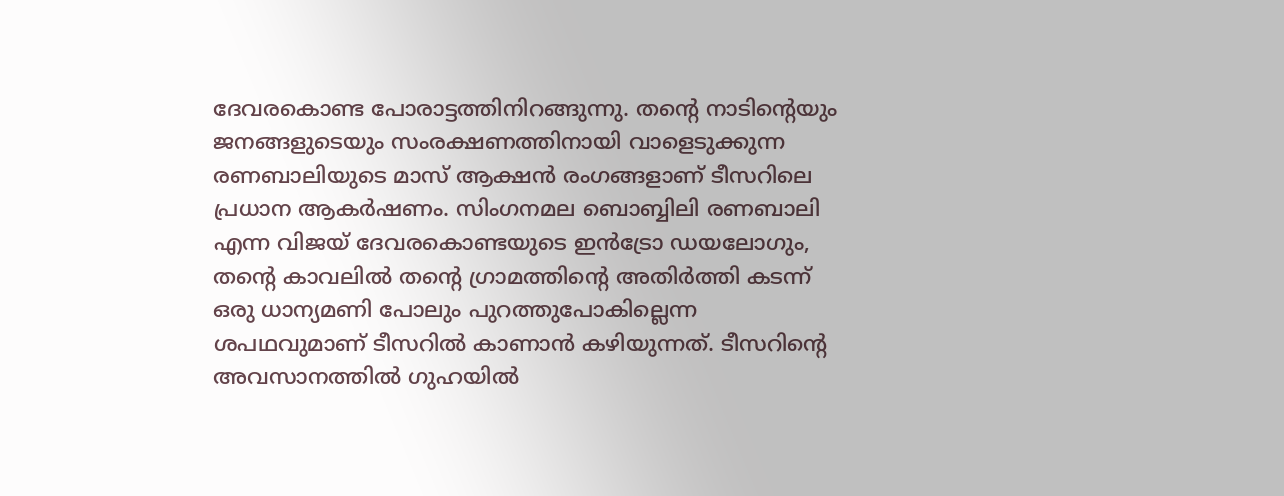ദേവരകൊണ്ട പോരാട്ടത്തിനിറങ്ങുന്നു. തൻ്റെ നാടിൻ്റെയും ജനങ്ങളുടെയും സംരക്ഷണത്തിനായി വാളെടുക്കുന്ന രണബാലിയുടെ മാസ് ആക്ഷൻ രംഗങ്ങളാണ് ടീസറിലെ പ്രധാന ആകർഷണം. സിംഗനമല ബൊബ്ബിലി രണബാലി എന്ന വിജയ് ദേവരകൊണ്ടയുടെ ഇൻട്രോ ഡയലോഗും, തന്‍റെ കാവലിൽ തൻ്റെ ഗ്രാമത്തിന്‍റെ അതിർത്തി കടന്ന് ഒരു ധാന്യമണി പോലും പുറത്തുപോകില്ലെന്ന ശപഥവുമാണ് ടീസറിൽ കാണാൻ കഴിയുന്നത്. ടീസറിന്‍റെ അവസാനത്തിൽ ഗുഹയിൽ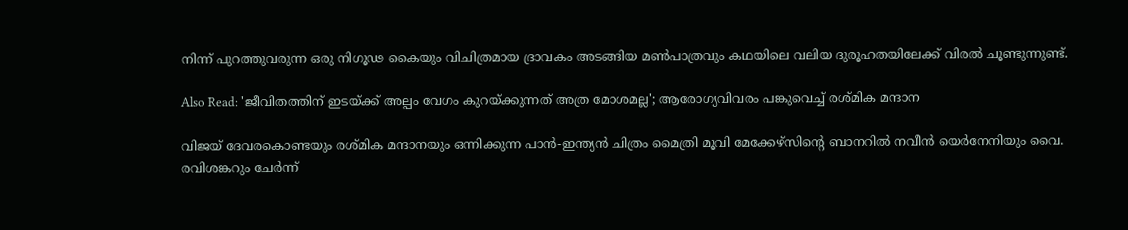നിന്ന് പുറത്തുവരുന്ന ഒരു നിഗൂഢ കൈയും വിചിത്രമായ ദ്രാവകം അടങ്ങിയ മൺപാത്രവും കഥയിലെ വലിയ ദുരൂഹതയിലേക്ക് വിരൽ ചൂണ്ടുന്നുണ്ട്.

Also Read: 'ജീവിതത്തിന് ഇടയ്ക്ക് അല്പം വേഗം കുറയ്ക്കുന്നത് അത്ര മോശമല്ല'; ആരോഗ്യവിവരം പങ്കുവെച്ച് രശ്മിക മന്ദാന

വിജയ് ദേവരകൊണ്ടയും രശ്മിക മന്ദാനയും ഒന്നിക്കുന്ന പാൻ-ഇന്ത്യൻ ചിത്രം മൈത്രി മൂവി മേക്കേഴ്സിന്‍റെ ബാനറിൽ നവീൻ യെർനേനിയും വൈ. രവിശങ്കറും ചേർന്ന്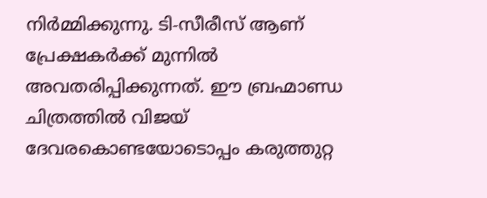നിർമ്മിക്കുന്നു. ടി-സീരീസ് ആണ് പ്രേക്ഷകർക്ക് മുന്നിൽ അവതരിപ്പിക്കുന്നത്. ഈ ബ്രഹ്മാണ്ഡ ചിത്രത്തിൽ വിജയ് ദേവരകൊണ്ടയോടൊപ്പം കരുത്തുറ്റ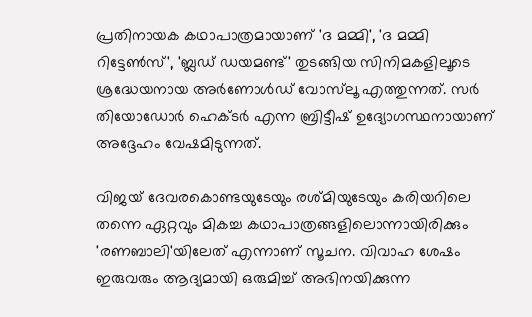പ്രതിനായക കഥാപാത്രമായാണ് 'ദ മമ്മി', 'ദ മമ്മി റിട്ടേൺസ്', 'ബ്ലഡ് ഡയമണ്ട്' തുടങ്ങിയ സിനിമകളിലൂടെ ശ്രദ്ധേയനായ അർണോൾഡ് വോസ്‌ലൂ എത്തുന്നത്. സർ തിയോഡോർ ഹെക്ടർ എന്ന ബ്രിട്ടീഷ് ഉദ്യോഗസ്ഥനായാണ് അദ്ദേഹം വേഷമിടുന്നത്.

വിജയ് ദേവരകൊണ്ടയുടേയും രശ്മിയുടേയും കരിയറിലെ തന്നെ ഏറ്റവും മികച്ച കഥാപാത്രങ്ങളിലൊന്നായിരിക്കും 'രണബാലി'യിലേത് എന്നാണ് സൂചന. വിവാഹ ശേഷം ഇരുവരും ആദ്യമായി ഒരുമിച്ച് അഭിനയിക്കുന്ന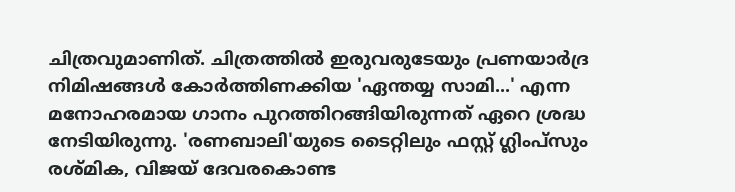ചിത്രവുമാണിത്. ചിത്രത്തിൽ ഇരുവരുടേയും പ്രണയാ‍ർദ്ര നിമിഷങ്ങൾ കോർത്തിണക്കിയ 'ഏന്തയ്യ സാമി...' എന്ന മനോഹരമായ ഗാനം പുറത്തിറങ്ങിയിരുന്നത് ഏറെ ശ്രദ്ധ നേടിയിരുന്നു. 'രണബാലി'യുടെ ടൈറ്റിലും ഫസ്റ്റ് ഗ്ലിംപ്‌സും രശ്‌മിക, വിജയ് ദേവരകൊണ്ട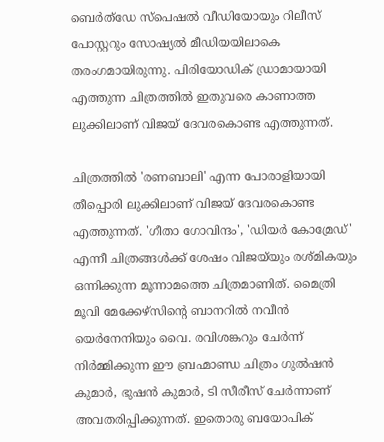ബെർത്ഡേ സ്പെഷൽ വീഡിയോയും റിലീസ് പോസ്റ്ററും സോഷ്യൽ മീഡിയയിലാകെ തരംഗമായിരുന്നു. പിരിയോഡിക് ഡ്രാമായായി എത്തുന്ന ചിത്രത്തിൽ ഇതുവരെ കാണാത്ത ലുക്കിലാണ് വിജയ് ദേവരകൊണ്ട എത്തുന്നത്.

ചിത്രത്തിൽ 'രണബാലി' എന്ന പോരാളിയായി തീപ്പൊരി ലുക്കിലാണ് വിജയ് ദേവരകൊണ്ട എത്തുന്നത്. 'ഗീതാ ഗോവിന്ദം', 'ഡിയർ കോമ്രേഡ്' എന്നീ ചിത്രങ്ങൾക്ക് ശേഷം വിജയ്‌യും രശ്മികയും ഒന്നിക്കുന്ന മൂന്നാമത്തെ ചിത്രമാണിത്. മൈത്രി മൂവി മേക്കേഴ്സിന്‍റെ ബാനറിൽ നവീൻ യെർനേനിയും വൈ. രവിശങ്കറും ചേർന്ന് നിർമ്മിക്കുന്ന ഈ ബ്രഹ്മാണ്ഡ ചിത്രം ഗുൽഷൻ കുമാർ, ഭുഷൻ കുമാർ, ടി സീരീസ് ചേർന്നാണ് അവതരിപ്പിക്കുന്നത്. ഇതൊരു ബയോപിക്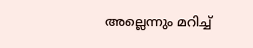അല്ലെന്നും മറിച്ച്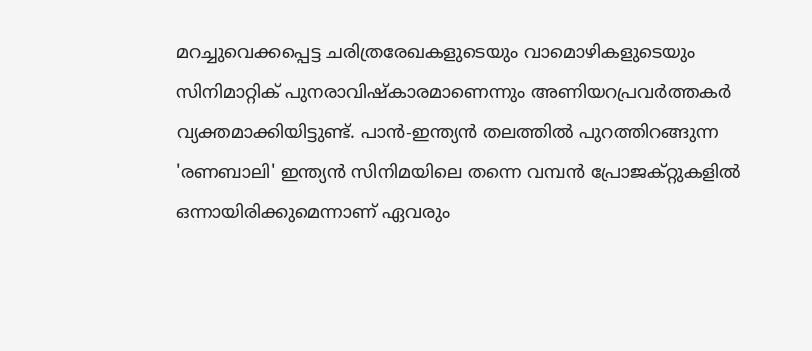മറച്ചുവെക്കപ്പെട്ട ചരിത്രരേഖകളുടെയും വാമൊഴികളുടെയും സിനിമാറ്റിക് പുനരാവിഷ്കാരമാണെന്നും അണിയറപ്രവർത്തകർ വ്യക്തമാക്കിയിട്ടുണ്ട്. പാൻ-ഇന്ത്യൻ തലത്തിൽ പുറത്തിറങ്ങുന്ന 'രണബാലി' ഇന്ത്യൻ സിനിമയിലെ തന്നെ വമ്പൻ പ്രോജക്റ്റുകളിൽ ഒന്നായിരിക്കുമെന്നാണ് ഏവരും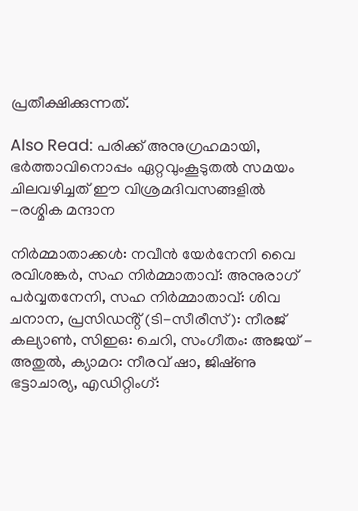പ്രതീക്ഷിക്കുന്നത്.

Also Read: പരിക്ക് അനുഗ്രഹമായി, ഭർത്താവിനൊപ്പം ഏറ്റവുംകൂടുതൽ സമയം ചിലവഴിച്ചത് ഈ വിശ്രമദിവസങ്ങളിൽ -രശ്മിക മന്ദാന

നിർമ്മാതാക്കൾ: നവീൻ യേർനേനി വൈ രവിശങ്കർ, സഹ നിർമ്മാതാവ്: അനുരാഗ് പർവ്വതനേനി, സഹ നിർമ്മാതാവ്: ശിവ ചനാന, പ്രസിഡൻ്റ് (ടി-സീരീസ്): നീരജ് കല്യാൺ, സിഇഒ: ചെറി, സംഗീതം: അജയ് - അതുൽ, ക്യാമറ: നീരവ് ഷാ, ജിഷ്‌ണു ഭട്ടാചാര്യ, എഡിറ്റിംഗ്: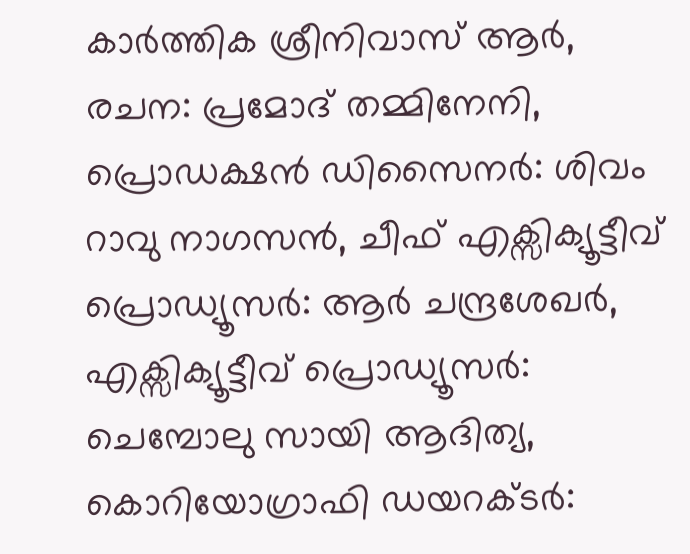കാർത്തിക ശ്രീനിവാസ് ആർ, രചന: പ്രമോദ് തമ്മിനേനി, പ്രൊഡക്ഷൻ ഡിസൈനർ: ശിവം റാവു നാഗസൻ, ചീഫ് എക്സിക്യൂട്ടീവ് പ്രൊഡ്യൂസർ: ആർ ചന്ദ്രശേഖർ, എക്സിക്യൂട്ടീവ് പ്രൊഡ്യൂസർ: ചെമ്പോലു സായി ആദിത്യ, കൊറിയോഗ്രാഫി ഡയറക്ടർ: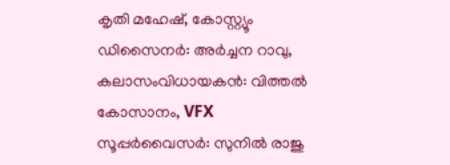കൃതി മഹേഷ്, കോസ്റ്റ്യൂം ഡിസൈനർ: അർച്ചന റാവു, കലാസംവിധായകൻ: വിത്തൽ കോസാനം, VFX സൂപ്പർവൈസർ: സുനിൽ രാജു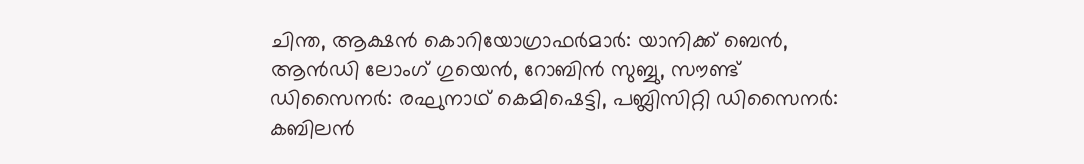ചിന്ത, ആക്ഷൻ കൊറിയോഗ്രാഫർമാർ: യാനിക്ക് ബെൻ, ആൻഡി ലോംഗ് ഗുയെൻ, റോബിൻ സുബ്ബു, സൗണ്ട് ഡിസൈനർ: രഘുനാഥ് കെമിഷെട്ടി, പബ്ലിസിറ്റി ഡിസൈനർ: കബിലൻ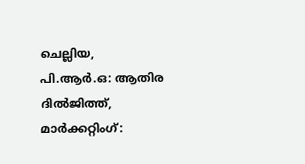ചെല്ലിയ, പി.ആർ.ഒ: ആതിര ദിൽജിത്ത്, മാർക്കറ്റിംഗ്: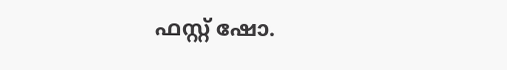ഫസ്റ്റ് ഷോ.